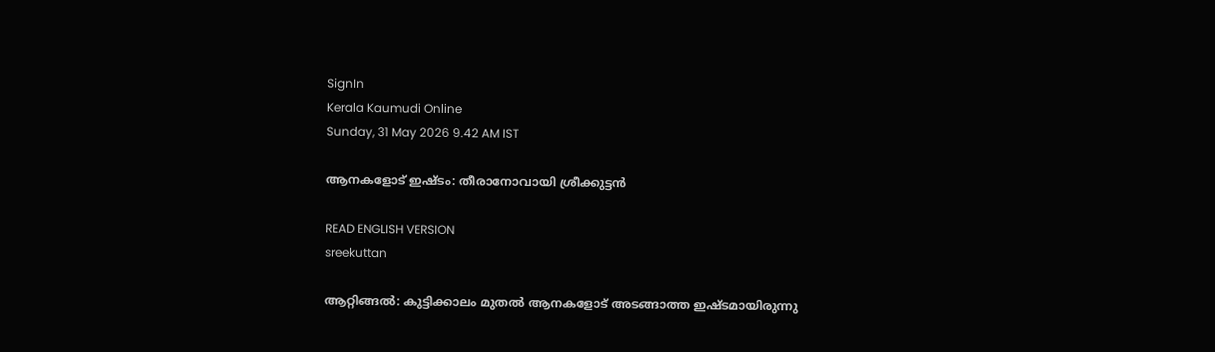SignIn
Kerala Kaumudi Online
Sunday, 31 May 2026 9.42 AM IST

ആനകളോട് ഇഷ്ടം: തീരാനോവായി ശ്രീക്കുട്ടൻ

READ ENGLISH VERSION
sreekuttan

ആറ്റിങ്ങൽ: കുട്ടിക്കാലം മുതൽ ആനകളോട് അടങ്ങാത്ത ഇഷ്ടമായിരുന്നു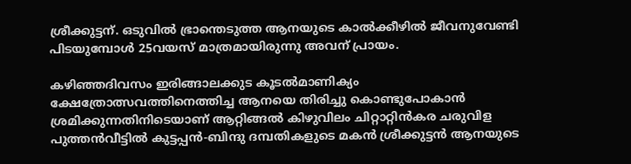ശ്രീക്കുട്ടന്. ഒടുവിൽ ഭ്രാന്തെടുത്ത ആനയുടെ കാൽക്കീഴിൽ ജീവനുവേണ്ടി പിടയുമ്പോൾ 25വയസ് മാത്രമായിരുന്നു അവന് പ്രായം.

കഴിഞ്ഞദിവസം ഇരിങ്ങാലക്കുട കൂടൽമാണിക്യം ക്ഷേത്രോത്സവത്തിനെത്തിച്ച ആനയെ തിരിച്ചു കൊണ്ടുപോകാൻ ശ്രമിക്കുന്നതിനിടെയാണ് ആറ്റിങ്ങൽ കിഴുവിലം ചിറ്റാറ്റിൻകര ചരുവിള പുത്തൻവീട്ടിൽ കുട്ടപ്പൻ-ബിന്ദു ദമ്പതികളുടെ മകൻ ശ്രീക്കുട്ടൻ ആനയുടെ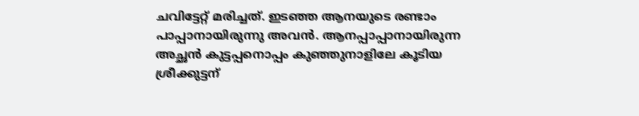ചവിട്ടേറ്റ് മരിച്ചത്. ഇടഞ്ഞ ആനയുടെ രണ്ടാം പാപ്പാനായിരുന്നു അവൻ. ആനപ്പാപ്പാനായിരുന്ന അച്ഛൻ കുട്ടപ്പനൊപ്പം കുഞ്ഞുനാളിലേ കൂടിയ ശ്രീക്കുട്ടന്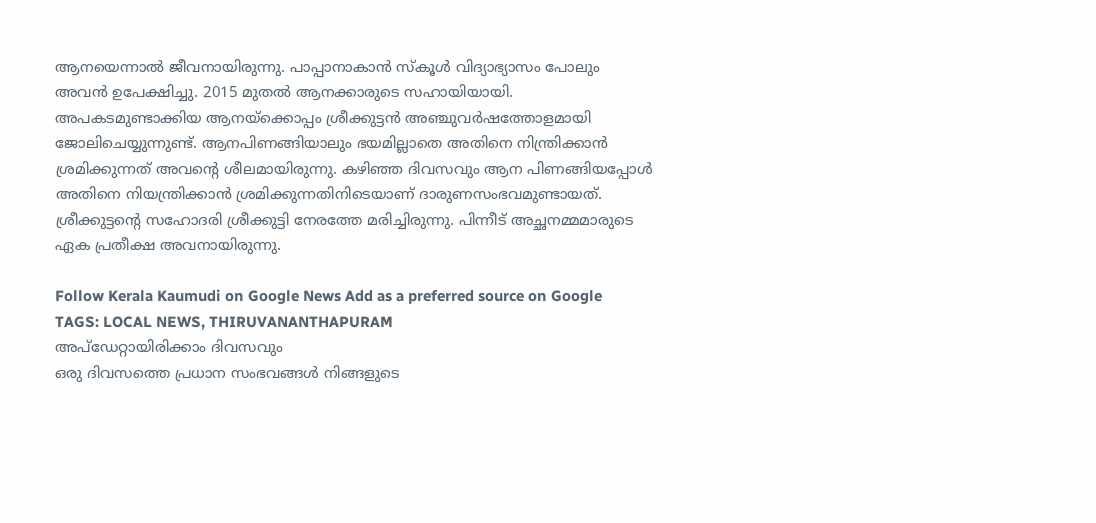ആനയെന്നാൽ ജീവനായിരുന്നു. പാപ്പാനാകാൻ സ്കൂൾ വിദ്യാഭ്യാസം പോലും അവൻ ഉപേക്ഷിച്ചു. 2015 മുതൽ ആനക്കാരുടെ സഹായിയായി. അപകടമുണ്ടാക്കിയ ആനയ്ക്കൊപ്പം ശ്രീക്കുട്ടൻ അഞ്ചുവർഷത്തോളമായി ജോലിചെയ്യുന്നുണ്ട്. ആനപിണങ്ങിയാലും ഭയമില്ലാതെ അതിനെ നിന്ത്രിക്കാൻ ശ്രമിക്കുന്നത് അവന്റെ ശീലമായിരുന്നു. കഴിഞ്ഞ ദിവസവും ആന പിണങ്ങിയപ്പോൾ അതിനെ നിയന്ത്രിക്കാൻ ശ്രമിക്കുന്നതിനിടെയാണ് ദാരുണസംഭവമുണ്ടായത്. ശ്രീക്കുട്ടന്റെ സഹോദരി ശ്രീക്കുട്ടി നേരത്തേ മരിച്ചിരുന്നു. പിന്നീട് അച്ഛനമ്മമാരുടെ ഏക പ്രതീക്ഷ അവനായിരുന്നു.

Follow Kerala Kaumudi on Google News Add as a preferred source on Google
TAGS: LOCAL NEWS, THIRUVANANTHAPURAM
അപ്ഡേറ്റായിരിക്കാം ദിവസവും
ഒരു ദിവസത്തെ പ്രധാന സംഭവങ്ങൾ നിങ്ങളുടെ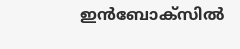ഇൻബോക്സിൽ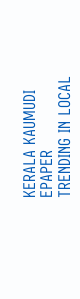KERALA KAUMUDI EPAPER
TRENDING IN LOCAL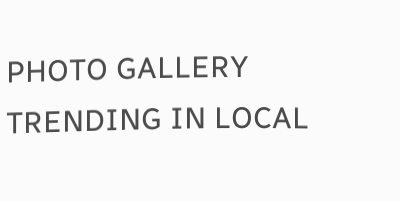PHOTO GALLERY
TRENDING IN LOCAL